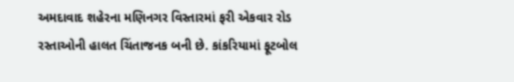અમદાવાદ શહેરના મણિનગર વિસ્તારમાં ફરી એકવાર રોડ રસ્તાઓની હાલત ચિંતાજનક બની છે. કાંકરિયામાં ફૂટબોલ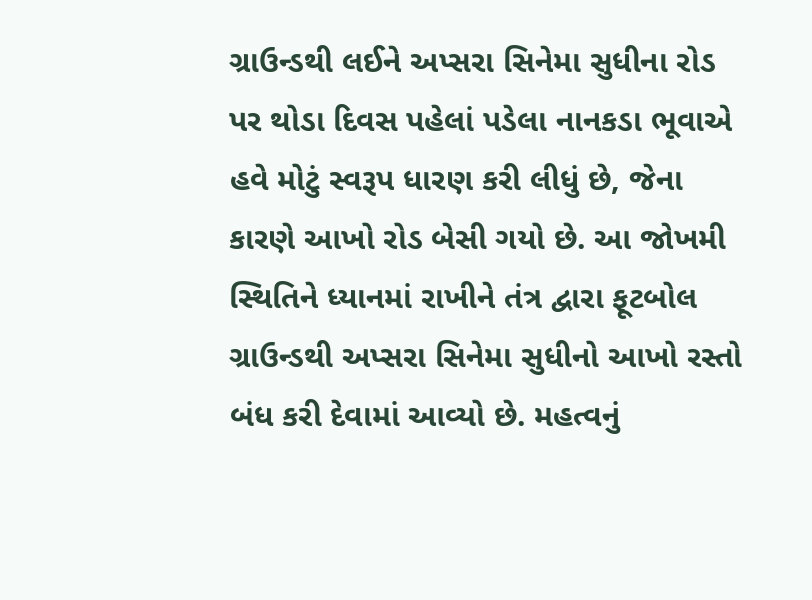ગ્રાઉન્ડથી લઈને અપ્સરા સિનેમા સુધીના રોડ પર થોડા દિવસ પહેલાં પડેલા નાનકડા ભૂવાએ હવે મોટું સ્વરૂપ ધારણ કરી લીધું છે, જેના કારણે આખો રોડ બેસી ગયો છે. આ જોખમી સ્થિતિને ધ્યાનમાં રાખીને તંત્ર દ્વારા ફૂટબોલ ગ્રાઉન્ડથી અપ્સરા સિનેમા સુધીનો આખો રસ્તો બંધ કરી દેવામાં આવ્યો છે. મહત્વનું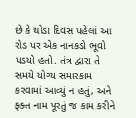છે કે થોડા દિવસ પહેલાં આ રોડ પર એક નાનકડો ભૂવો પડયો હતો. તંત્ર દ્વારા તે સમયે યોગ્ય સમારકામ કરવામાં આવ્યું ન હતું, અને ફ્ક્ત નામ પૂરતું જ કામ કરીને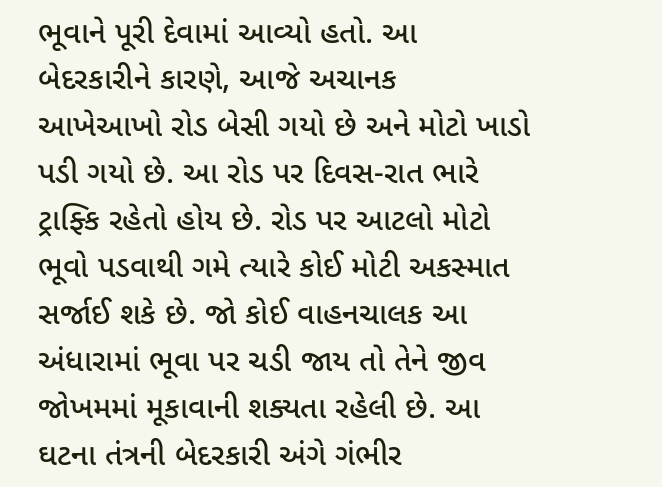ભૂવાને પૂરી દેવામાં આવ્યો હતો. આ બેદરકારીને કારણે, આજે અચાનક આખેઆખો રોડ બેસી ગયો છે અને મોટો ખાડો પડી ગયો છે. આ રોડ પર દિવસ-રાત ભારે ટ્રાફ્કિ રહેતો હોય છે. રોડ પર આટલો મોટો ભૂવો પડવાથી ગમે ત્યારે કોઈ મોટી અકસ્માત સર્જાઈ શકે છે. જો કોઈ વાહનચાલક આ અંધારામાં ભૂવા પર ચડી જાય તો તેને જીવ જોખમમાં મૂકાવાની શક્યતા રહેલી છે. આ ઘટના તંત્રની બેદરકારી અંગે ગંભીર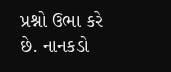પ્રશ્નો ઉભા કરે છે. નાનકડો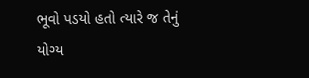ભૂવો પડયો હતો ત્યારે જ તેનું યોગ્ય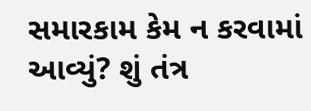સમારકામ કેમ ન કરવામાં આવ્યું? શું તંત્ર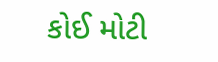કોઈ મોટી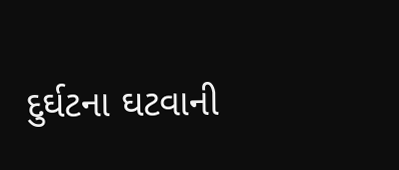દુર્ઘટના ઘટવાની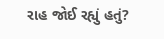રાહ જોઈ રહ્યું હતું?